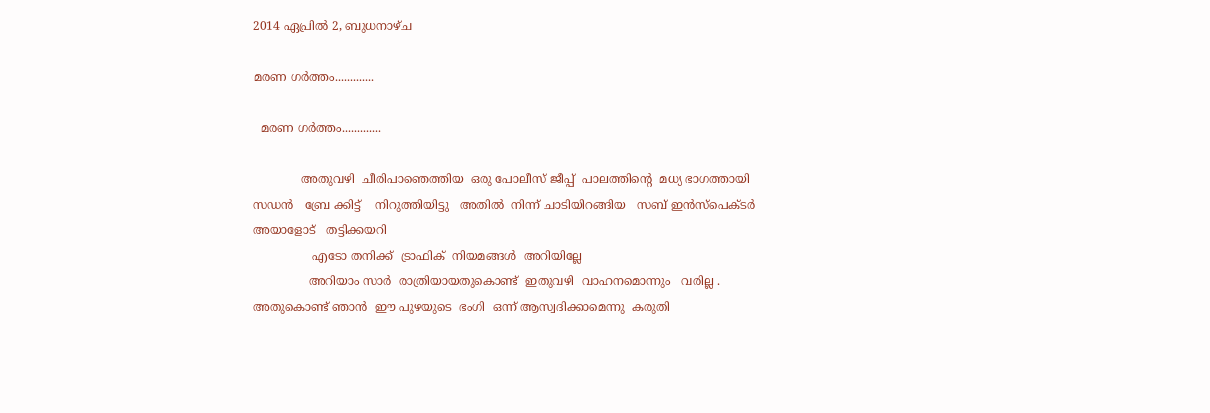2014 ഏപ്രിൽ 2, ബുധനാഴ്‌ച

മരണ ഗർത്തം.............

  മരണ ഗർത്തം.............

             അതുവഴി  ചീരിപാഞെത്തിയ  ഒരു പോലീസ് ജീപ്പ്  പാലത്തിന്റെ  മധ്യ ഭാഗത്തായി  സഡൻ   ബ്രേ ക്കിട്ട്    നിറുത്തിയിട്ടു   അതിൽ  നിന്ന് ചാടിയിറങ്ങിയ   സബ് ഇൻസ്പെക്ടർ  അയാളോട്   തട്ടിക്കയറി
                എടോ തനിക്ക്  ട്രാഫിക്  നിയമങ്ങൾ  അറിയില്ലേ
               അറിയാം സാർ  രാത്രിയായതുകൊണ്ട്  ഇതുവഴി  വാഹനമൊന്നും   വരില്ല . അതുകൊണ്ട് ഞാൻ  ഈ പുഴയുടെ  ഭംഗി  ഒന്ന് ആസ്വദിക്കാമെന്നു  കരുതി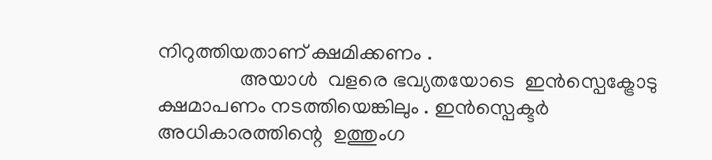നിറുത്തിയതാണ് ക്ഷമിക്കണം .
                അയാൾ  വളരെ ഭവ്യതയോടെ  ഇൻസ്പെക്ട്രോടു    ക്ഷമാപണം നടത്തിയെങ്കിലും . ഇൻസ്പെക്ടർ  അധികാരത്തിന്റെ  ഉത്തുംഗ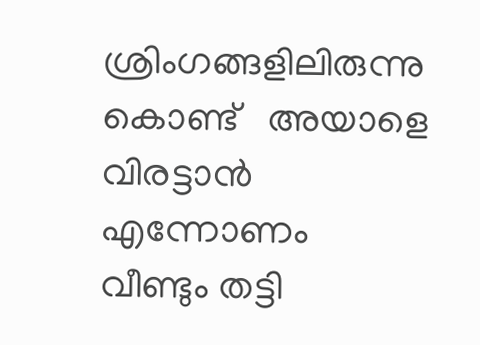ശ്രിംഗങ്ങളിലിരുന്നു കൊണ്ട്   അയാളെ വിരട്ടാൻ എന്നോണം  വീണ്ടും തട്ടി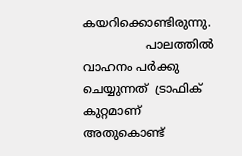കയറിക്കൊണ്ടിരുന്നു.
                 പാലത്തിൽ  വാഹനം പർക്കു ചെയ്യുന്നത്  ട്രാഫിക് കുറ്റമാണ്  അതുകൊണ്ട്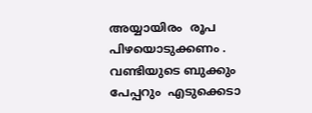അയ്യായിരം  രൂപ പിഴയൊടുക്കണം . വണ്ടിയുടെ ബുക്കും പേപ്പറും  എടുക്കെടാ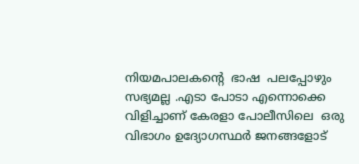നിയമപാലകന്റെ  ഭാഷ  പലപ്പോഴും സഭ്യമല്ല .എടാ പോടാ എന്നൊക്കെ വിളിച്ചാണ് കേരളാ പോലീസിലെ  ഒരു വിഭാഗം ഉദ്യോഗസ്ഥർ ജനങ്ങളോട്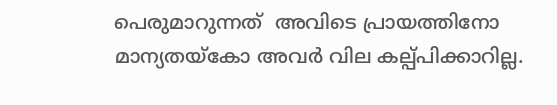പെരുമാറുന്നത്  അവിടെ പ്രായത്തിനോ  മാന്യതയ്കോ അവർ വില കല്പ്പിക്കാറില്ല.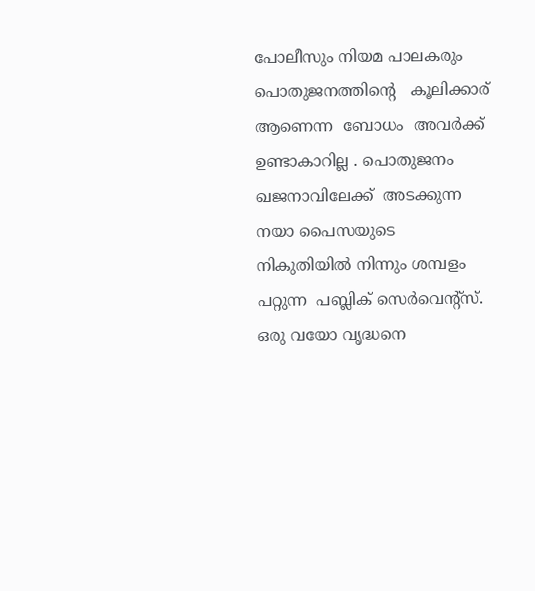പോലീസും നിയമ പാലകരും  പൊതുജനത്തിന്റെ   കൂലിക്കാര് ആണെന്ന  ബോധം  അവർക്ക്   ഉണ്ടാകാറില്ല . പൊതുജനം ഖജനാവിലേക്ക്  അടക്കുന്ന നയാ പൈസയുടെ  നികുതിയിൽ നിന്നും ശമ്പളം  പറ്റുന്ന  പബ്ലിക്‌ സെർവെന്റ്സ്. ഒരു വയോ വൃദ്ധനെ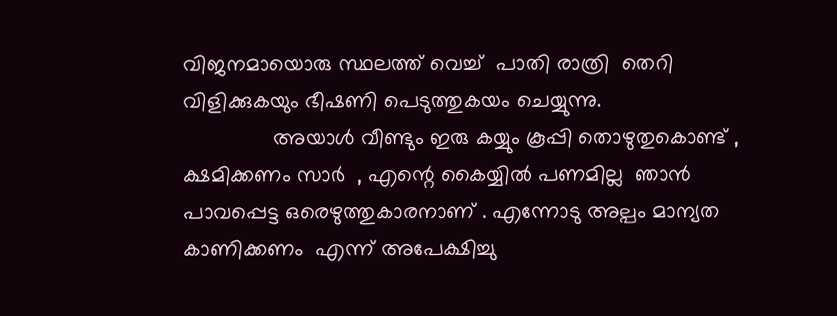വിജനമായൊരു സ്ഥലത്ത് വെച്ച്  പാതി രാത്രി  തെറി വിളിക്കുകയും ഭീഷണി പെടുത്തുകയം ചെയ്യുന്നു.
               അയാൾ വീണ്ടും ഇരു കയ്യും കൂപ്പി തൊഴുതുകൊണ്ട് , ക്ഷമിക്കണം സാർ  , എന്റെ കൈയ്യിൽ പണമില്ല  ഞാൻ പാവപ്പെട്ട ഒരെഴുത്തുകാരനാണ് . എന്നോടു അല്പം മാന്യത കാണിക്കണം  എന്ന് അപേക്ഷിച്ചു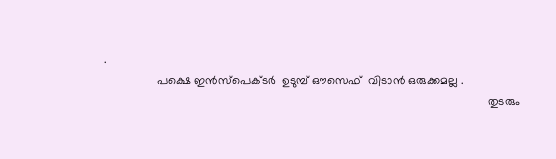.
                പക്ഷെ ഇൻസ്പെക്ടർ  ഉടുമ്പ് ഔസെഫ്  വിടാൻ ഒരുക്കമല്ല .
                                                                                                                     തുടരും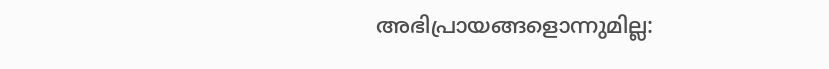അഭിപ്രായങ്ങളൊന്നുമില്ല: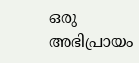ഒരു അഭിപ്രായം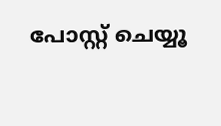പോസ്റ്റ് ചെയ്യൂ